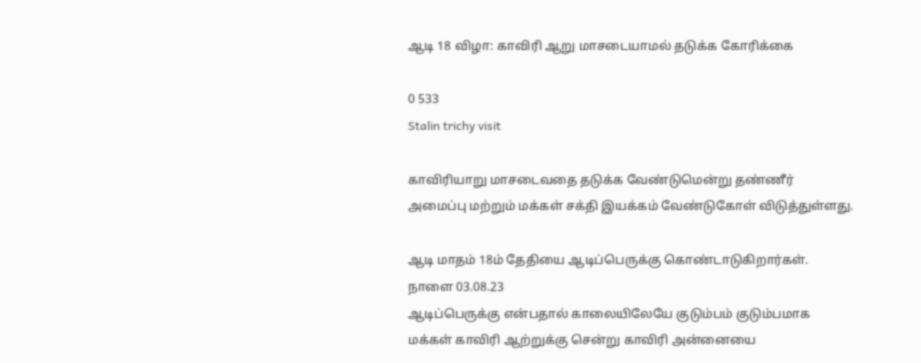ஆடி 18 விழா: காவிரி ஆறு மாசடையாமல் தடுக்க கோரிக்கை

0 533
Stalin trichy visit

காவிரியாறு மாசடைவதை தடுக்க வேண்டுமென்று தண்ணீர் அமைப்பு மற்றும் மக்கள் சக்தி இயக்கம் வேண்டுகோள் விடுத்துள்ளது.

ஆடி மாதம் 18ம் தேதியை ஆடிப்பெருக்கு கொண்டாடுகிறார்கள். நாளை 03.08.23
ஆடிப்பெருக்கு என்பதால் காலையிலேயே குடும்பம் குடும்பமாக மக்கள் காவிரி ஆற்றுக்கு சென்று காவிரி அன்னையை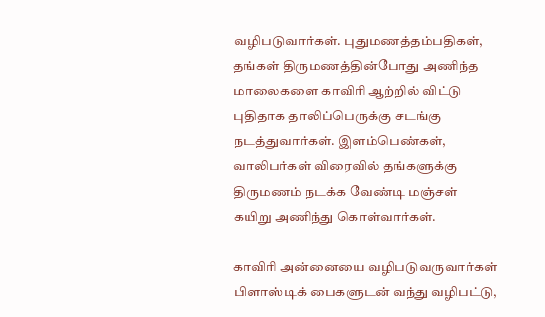வழிபடுவார்கள். புதுமணத்தம்பதிகள், தங்கள் திருமணத்தின்போது அணிந்த மாலைகளை காவிரி ஆற்றில் விட்டு புதிதாக தாலிப்பெருக்கு சடங்கு நடத்துவார்கள். இளம்பெண்கள், வாலிபர்கள் விரைவில் தங்களுக்கு திருமணம் நடக்க வேண்டி மஞ்சள் கயிறு அணிந்து கொள்வார்கள்.

காவிரி அன்னையை வழிபடுவருவார்கள் பிளாஸ்டிக் பைகளுடன் வந்து வழிபட்டு,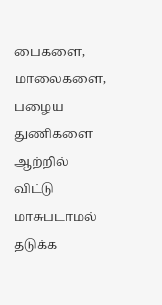பைகளை, மாலைகளை, பழைய துணிகளை ஆற்றில் விட்டு மாசுபடாமல் தடுக்க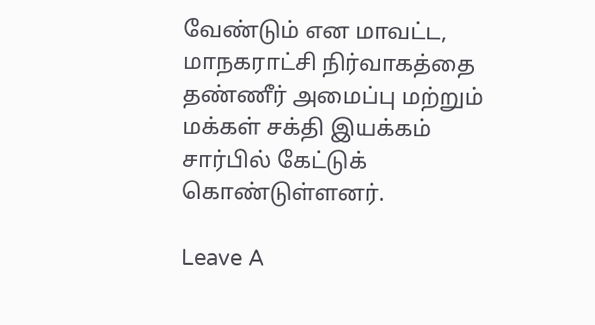வேண்டும் என மாவட்ட, மாநகராட்சி நிர்வாகத்தை தண்ணீர் அமைப்பு மற்றும் மக்கள் சக்தி இயக்கம் சார்பில் கேட்டுக் கொண்டுள்ளனர்.

Leave A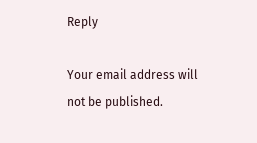Reply

Your email address will not be published.